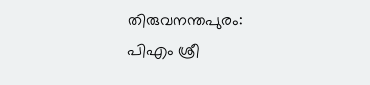തിരുവനന്തപുരം: പിഎം ശ്രീ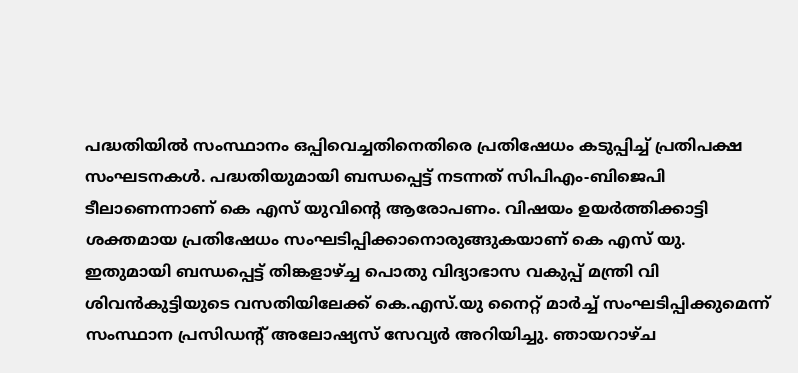പദ്ധതിയിൽ സംസ്ഥാനം ഒപ്പിവെച്ചതിനെതിരെ പ്രതിഷേധം കടുപ്പിച്ച് പ്രതിപക്ഷ സംഘടനകൾ. പദ്ധതിയുമായി ബന്ധപ്പെട്ട് നടന്നത് സിപിഎം-ബിജെപി ടീലാണെന്നാണ് കെ എസ് യുവിന്റെ ആരോപണം. വിഷയം ഉയർത്തിക്കാട്ടി ശക്തമായ പ്രതിഷേധം സംഘടിപ്പിക്കാനൊരുങ്ങുകയാണ് കെ എസ് യു. ഇതുമായി ബന്ധപ്പെട്ട് തിങ്കളാഴ്ച്ച പൊതു വിദ്യാഭാസ വകുപ്പ് മന്ത്രി വി ശിവൻകുട്ടിയുടെ വസതിയിലേക്ക് കെ.എസ്.യു നൈറ്റ് മാർച്ച് സംഘടിപ്പിക്കുമെന്ന് സംസ്ഥാന പ്രസിഡൻ്റ് അലോഷ്യസ് സേവ്യർ അറിയിച്ചു. ഞായറാഴ്ച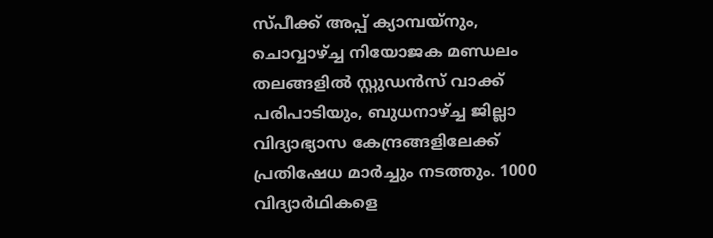സ്പീക്ക് അപ്പ് ക്യാമ്പയ്നും, ചൊവ്വാഴ്ച്ച നിയോജക മണ്ഡലം തലങ്ങളിൽ സ്റ്റുഡൻസ് വാക്ക് പരിപാടിയും, ബുധനാഴ്ച്ച ജില്ലാ വിദ്യാഭ്യാസ കേന്ദ്രങ്ങളിലേക്ക് പ്രതിഷേധ മാർച്ചും നടത്തും. 1000 വിദ്യാർഥികളെ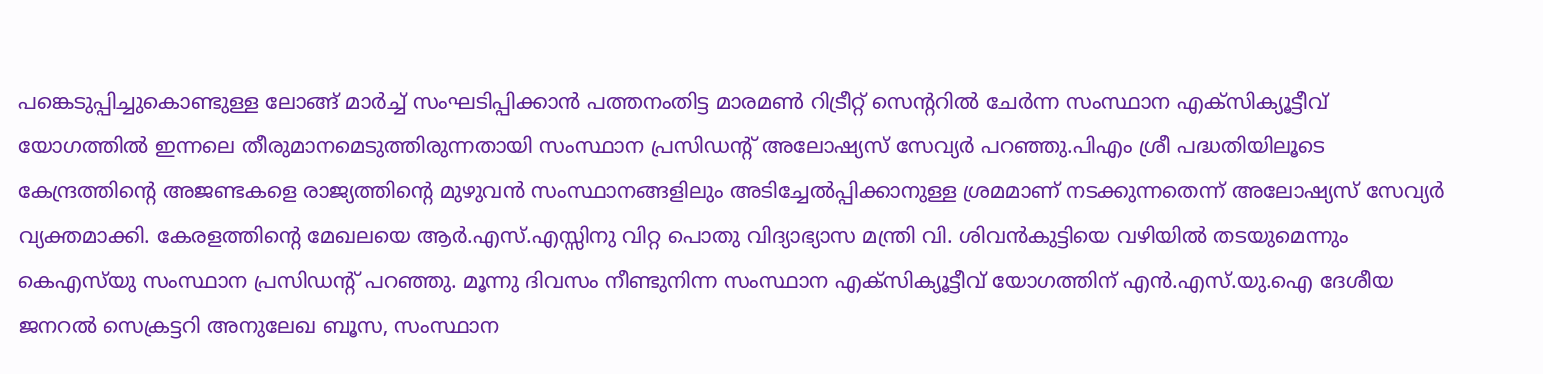പങ്കെടുപ്പിച്ചുകൊണ്ടുള്ള ലോങ്ങ് മാർച്ച് സംഘടിപ്പിക്കാൻ പത്തനംതിട്ട മാരമൺ റിട്രീറ്റ് സെന്ററിൽ ചേർന്ന സംസ്ഥാന എക്സിക്യൂട്ടീവ് യോഗത്തിൽ ഇന്നലെ തീരുമാനമെടുത്തിരുന്നതായി സംസ്ഥാന പ്രസിഡൻ്റ് അലോഷ്യസ് സേവ്യർ പറഞ്ഞു.പിഎം ശ്രീ പദ്ധതിയിലൂടെ കേന്ദ്രത്തിന്റെ അജണ്ടകളെ രാജ്യത്തിൻ്റെ മുഴുവൻ സംസ്ഥാനങ്ങളിലും അടിച്ചേൽപ്പിക്കാനുള്ള ശ്രമമാണ് നടക്കുന്നതെന്ന് അലോഷ്യസ് സേവ്യർ വ്യക്തമാക്കി. കേരളത്തിൻ്റെ മേഖലയെ ആർ.എസ്.എസ്സിനു വിറ്റ പൊതു വിദ്യാഭ്യാസ മന്ത്രി വി. ശിവൻകുട്ടിയെ വഴിയിൽ തടയുമെന്നും കെഎസ്‍യു സംസ്ഥാന പ്രസിഡന്റ് പറഞ്ഞു. മൂന്നു ദിവസം നീണ്ടുനിന്ന സംസ്ഥാന എക്സിക്യൂട്ടീവ് യോഗത്തിന് എൻ.എസ്.യു.ഐ ദേശീയ ജനറൽ സെക്രട്ടറി അനുലേഖ ബൂസ, സംസ്ഥാന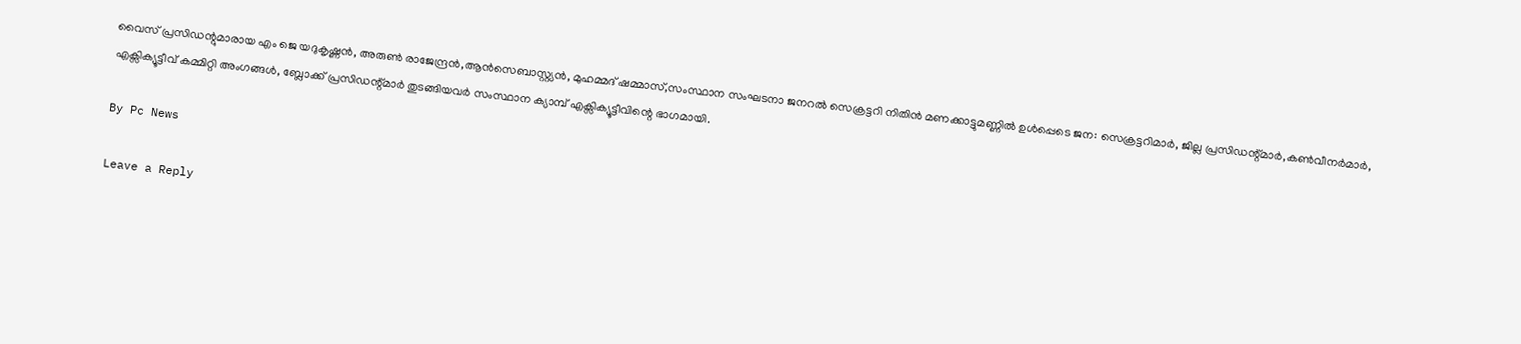വൈസ് പ്രസിഡന്റുമാരായ എം ജെ യദുകൃഷ്ണൻ, അരുൺ രാജേന്ദ്രൻ,ആൻസെബാസ്റ്റ്യൻ, മുഹമ്മദ് ഷമ്മാസ്,സംസ്ഥാന സംഘടനാ ജനറൽ സെക്രട്ടറി നിതിൻ മണക്കാട്ടുമണ്ണിൽ ഉൾപ്പെടെ ജന: സെക്രട്ടറിമാർ, ജില്ല പ്രസിഡന്റ്മാർ,കൺവീനർമാർ, എക്സിക്യൂട്ടീവ് കമ്മിറ്റി അംഗങ്ങൾ, ബ്ലോക്ക് പ്രസിഡന്റ്മാർ തുടങ്ങിയവർ സംസ്ഥാന ക്യാമ്പ് എക്സിക്യൂട്ടീവിന്റെ ഭാഗമായി.

By Pc News

Leave a Reply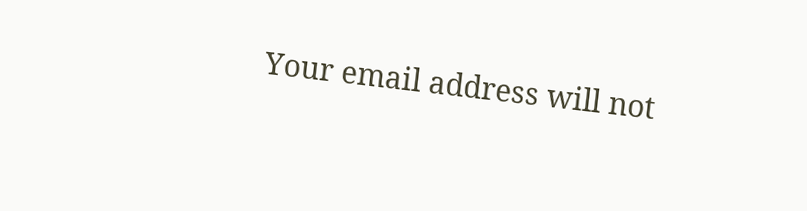Your email address will not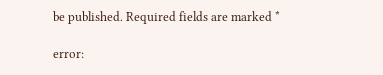be published. Required fields are marked *

error: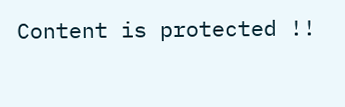Content is protected !!